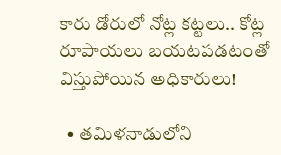కారు డోరులో నోట్ల కట్టలు.. కోట్ల రూపాయలు బయటపడటంతో విస్తుపోయిన అధికారులు!

  • తమిళనాడులోని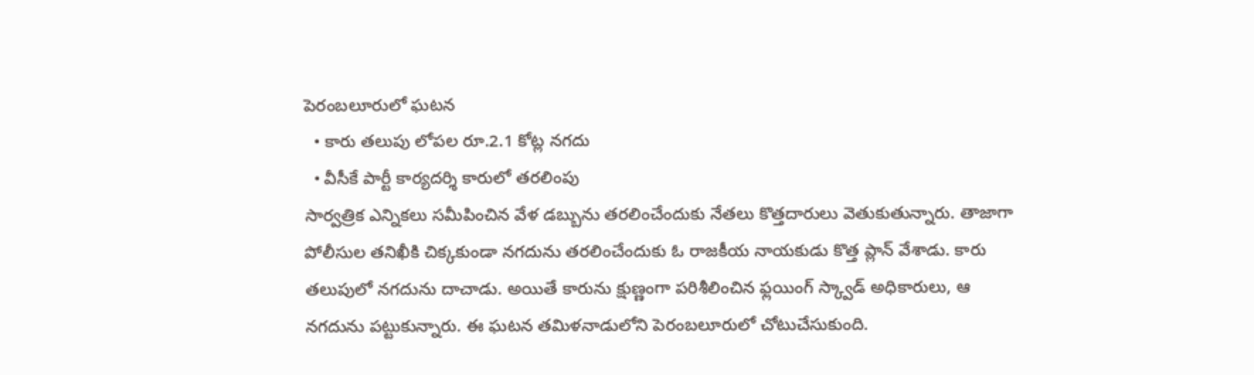పెరంబలూరులో ఘటన
  • కారు తలుపు లోపల రూ.2.1 కోట్ల నగదు
  • వీసీకే పార్టీ కార్యదర్శి కారులో తరలింపు
సార్వత్రిక ఎన్నికలు సమీపించిన వేళ డబ్బును తరలించేందుకు నేతలు కొత్తదారులు వెతుకుతున్నారు. తాజాగా పోలీసుల తనిఖీకి చిక్కకుండా నగదును తరలించేందుకు ఓ రాజకీయ నాయకుడు కొత్త ప్లాన్ వేశాడు. కారు తలుపులో నగదును దాచాడు. అయితే కారును క్షుణ్ణంగా పరిశీలించిన ఫ్లయింగ్ స్క్వాడ్ అధికారులు, ఆ నగదును పట్టుకున్నారు. ఈ ఘటన తమిళనాడులోని పెరంబలూరులో చోటుచేసుకుంది.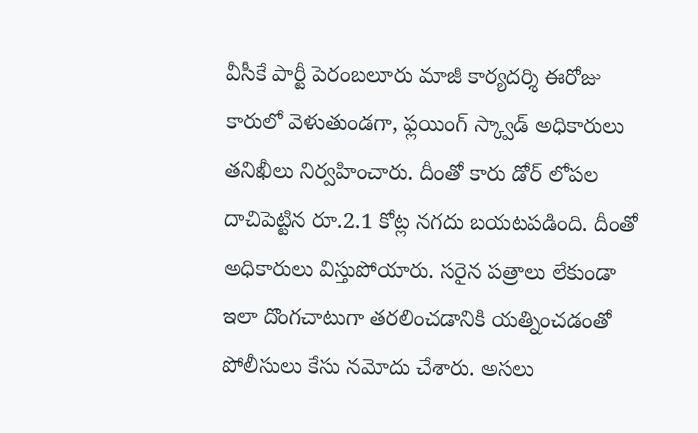వీసీకే పార్టీ పెరంబలూరు మాజీ కార్యదర్శి ఈరోజు కారులో వెళుతుండగా, ఫ్లయింగ్ స్క్వాడ్ అధికారులు తనిఖీలు నిర్వహించారు. దీంతో కారు డోర్ లోపల దాచిపెట్టిన రూ.2.1 కోట్ల నగదు బయటపడింది. దీంతో అధికారులు విస్తుపోయారు. సరైన పత్రాలు లేకుండా ఇలా దొంగచాటుగా తరలించడానికి యత్నించడంతో పోలీసులు కేసు నమోదు చేశారు. అసలు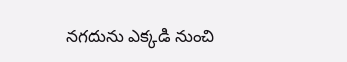నగదును ఎక్కడి నుంచి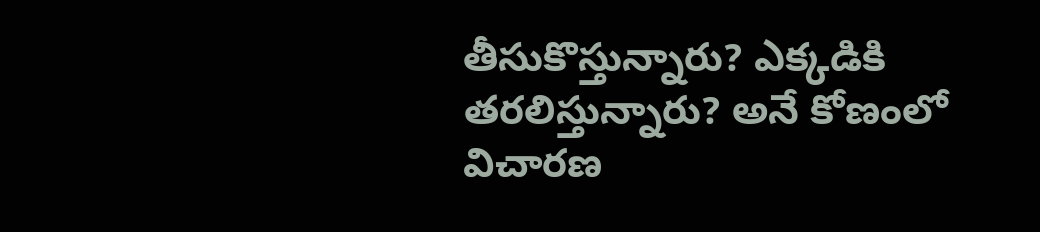తీసుకొస్తున్నారు? ఎక్కడికి తరలిస్తున్నారు? అనే కోణంలో విచారణ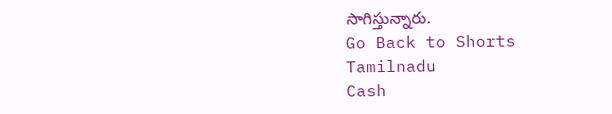సాగిస్తున్నారు.
Go Back to Shorts
Tamilnadu
Cash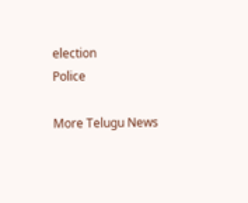election
Police

More Telugu News